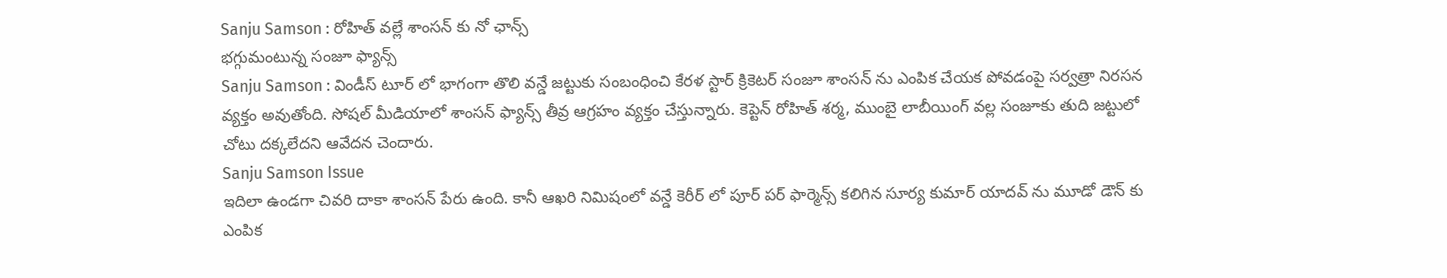Sanju Samson : రోహిత్ వల్లే శాంసన్ కు నో ఛాన్స్
భగ్గుమంటున్న సంజూ ఫ్యాన్స్
Sanju Samson : విండీస్ టూర్ లో భాగంగా తొలి వన్డే జట్టుకు సంబంధించి కేరళ స్టార్ క్రికెటర్ సంజూ శాంసన్ ను ఎంపిక చేయక పోవడంపై సర్వత్రా నిరసన వ్యక్తం అవుతోంది. సోషల్ మీడియాలో శాంసన్ ఫ్యాన్స్ తీవ్ర ఆగ్రహం వ్యక్తం చేస్తున్నారు. కెప్టెన్ రోహిత్ శర్మ, ముంబై లాబీయింగ్ వల్ల సంజూకు తుది జట్టులో చోటు దక్కలేదని ఆవేదన చెందారు.
Sanju Samson Issue
ఇదిలా ఉండగా చివరి దాకా శాంసన్ పేరు ఉంది. కానీ ఆఖరి నిమిషంలో వన్డే కెరీర్ లో పూర్ పర్ ఫార్మెన్స్ కలిగిన సూర్య కుమార్ యాదవ్ ను మూడో డౌన్ కు ఎంపిక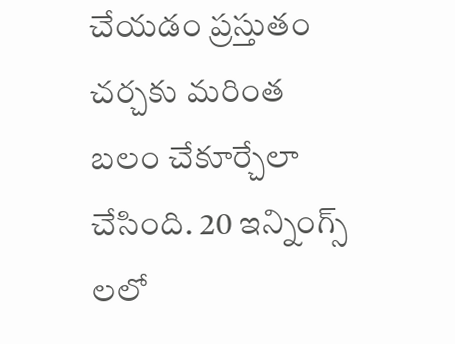చేయడం ప్రస్తుతం చర్చకు మరింత బలం చేకూర్చేలా చేసింది. 20 ఇన్నింగ్స్ లలో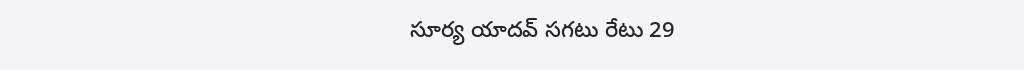సూర్య యాదవ్ సగటు రేటు 29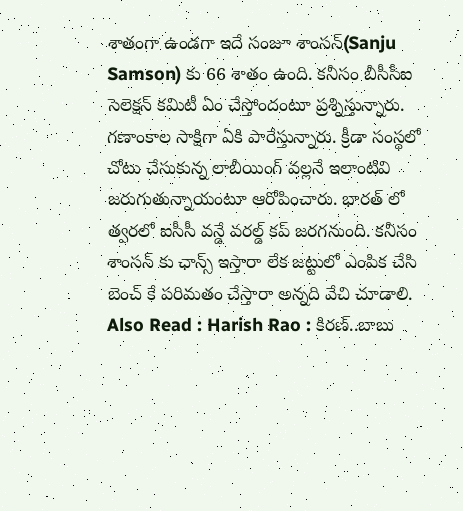శాతంగా ఉండగా ఇదే సంజూ శాంసన్(Sanju Samson) కు 66 శాతం ఉంది. కనీసం బీసీసీఐ సెలెక్షన్ కమిటీ ఏం చేస్తోందంటూ ప్రశ్నిస్తున్నారు.
గణాంకాల సాక్షిగా ఏకి పారేస్తున్నారు. క్రీడా సంస్థలో చోటు చేసుకున్న లాబీయింగ్ వల్లనే ఇలాంటివి జరుగుతున్నాయంటూ ఆరోపించారు. భారత్ లో త్వరలో ఐసీసీ వన్డే వరల్డ్ కప్ జరగనుంది. కనీసం శాంసన్ కు ఛాన్స్ ఇస్తారా లేక జట్టులో ఎంపిక చేసి బెంచ్ కే పరిమతం చేస్తారా అన్నది వేచి చూడాలి.
Also Read : Harish Rao : కిరణ్..బాబు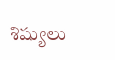శిష్యులు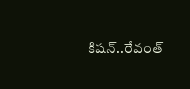కిషన్..రేవంత్